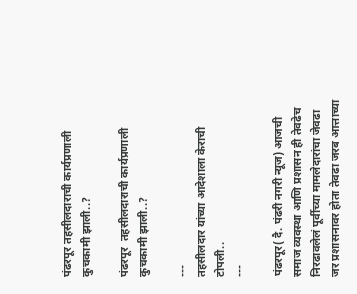पंढरपूर तहसीलदाराची कार्यप्रणाली कुचकामी झाली..?

पंढरपूर  तहसीलदाराची कार्यप्रणाली कुचकामी झाली..?

---
तहसीलदार यांच्या आदेशाला केराची टोपली..
---

पंढरपूर( दै. पंढरी नगरी न्यूज) आजची समाज व्यवस्था आणि प्रशासन ही तेवढेच निरढावलेलं पूर्वीच्या मामलेदारांचा जेवढा जर प्रशासनावर होता तेवढा जरब आत्ताच्या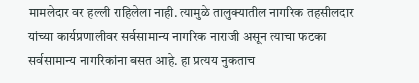मामलेदार वर हल्ली राहिलेला नाही. त्यामुळे तालुक्यातील नागरिक तहसीलदार यांच्या कार्यप्रणालीवर सर्वसामान्य नागरिक नाराजी असून त्याचा फटका सर्वसामान्य नागरिकांना बसत आहे. हा प्रत्यय नुकताच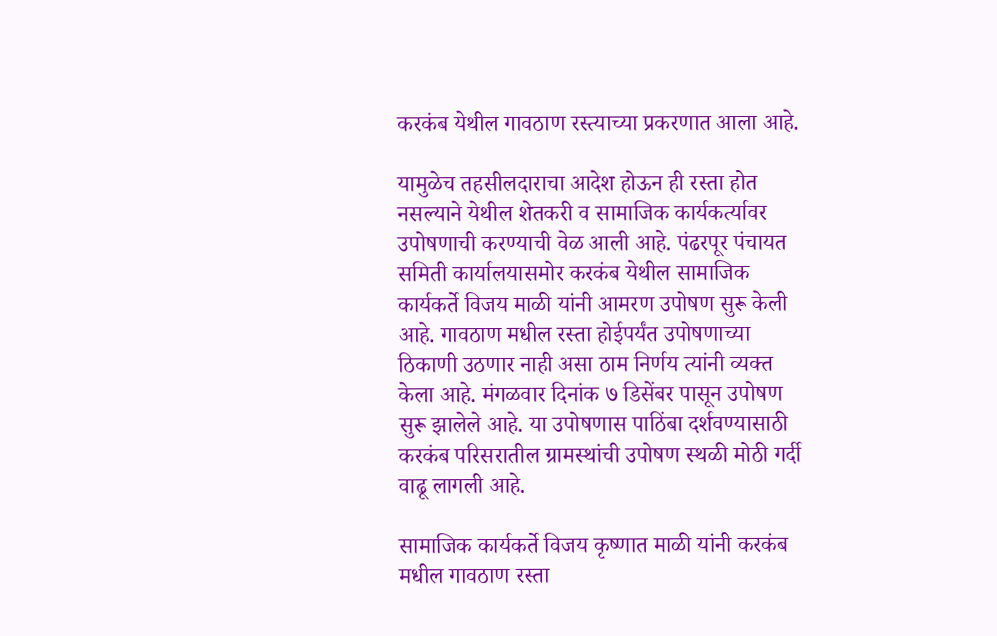करकंब येथील गावठाण रस्त्याच्या प्रकरणात आला आहे.

यामुळेच तहसीलदाराचा आदेश होऊन ही रस्ता होत नसल्याने येथील शेतकरी व सामाजिक कार्यकर्त्यावर उपोषणाची करण्याची वेळ आली आहे. पंढरपूर पंचायत समिती कार्यालयासमोर करकंब येथील सामाजिक कार्यकर्ते विजय माळी यांनी आमरण उपोषण सुरू केली आहे. गावठाण मधील रस्ता होईपर्यंत उपोषणाच्या ठिकाणी उठणार नाही असा ठाम निर्णय त्यांनी व्यक्त केला आहे. मंगळवार दिनांक ७ डिसेंबर पासून उपोषण सुरू झालेले आहे. या उपोषणास पाठिंबा दर्शवण्यासाठी करकंब परिसरातील ग्रामस्थांची उपोषण स्थळी मोठी गर्दी वाढू लागली आहे.

सामाजिक कार्यकर्ते विजय कृष्णात माळी यांनी करकंब मधील गावठाण रस्ता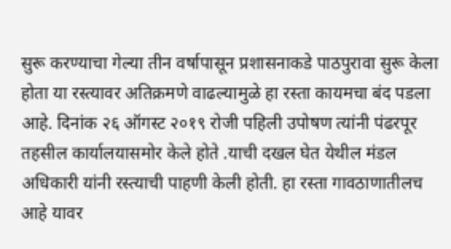सुरू करण्याचा गेल्या तीन वर्षापासून प्रशासनाकडे पाठपुरावा सुरू केला होता या रस्त्यावर अतिक्रमणे वाढल्यामुळे हा रस्ता कायमचा बंद पडला आहे. दिनांक २६ ऑगस्ट २०१९ रोजी पहिली उपोषण त्यांनी पंढरपूर तहसील कार्यालयासमोर केले होते .याची दखल घेत येथील मंडल अधिकारी यांनी रस्त्याची पाहणी केली होती. हा रस्ता गावठाणातीलच आहे यावर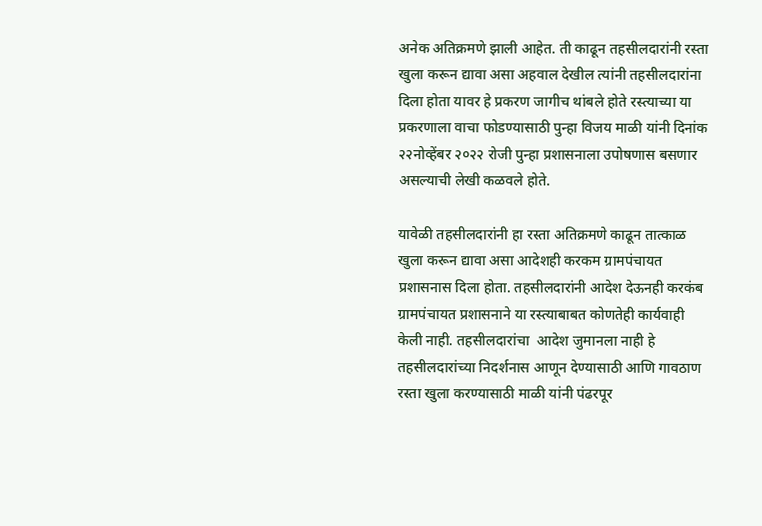अनेक अतिक्रमणे झाली आहेत. ती काढून तहसीलदारांनी रस्ता खुला करून द्यावा असा अहवाल देखील त्यांनी तहसीलदारांना दिला होता यावर हे प्रकरण जागीच थांबले होते रस्त्याच्या या प्रकरणाला वाचा फोडण्यासाठी पुन्हा विजय माळी यांनी दिनांक २२नोव्हेंबर २०२२ रोजी पुन्हा प्रशासनाला उपोषणास बसणार असल्याची लेखी कळवले होते.

यावेळी तहसीलदारांनी हा रस्ता अतिक्रमणे काढून तात्काळ खुला करून द्यावा असा आदेशही करकम ग्रामपंचायत प्रशासनास दिला होता. तहसीलदारांनी आदेश देऊनही करकंब ग्रामपंचायत प्रशासनाने या रस्त्याबाबत कोणतेही कार्यवाही केली नाही. तहसीलदारांचा  आदेश जुमानला नाही हे तहसीलदारांच्या निदर्शनास आणून देण्यासाठी आणि गावठाण रस्ता खुला करण्यासाठी माळी यांनी पंढरपूर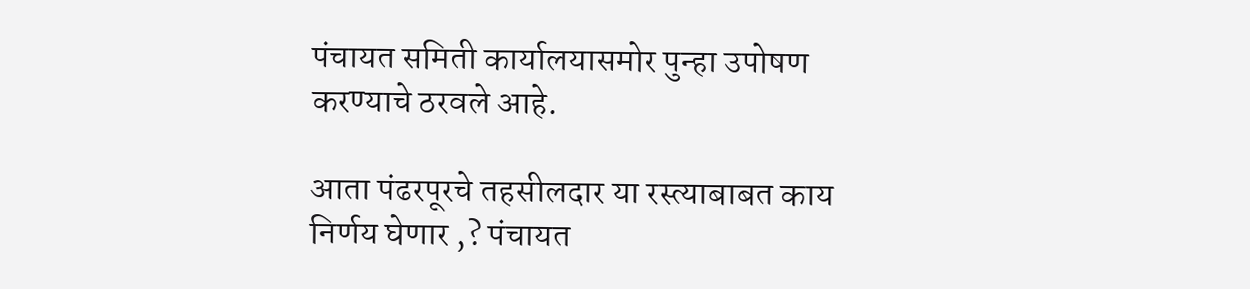पंचायत समिती कार्यालयासमोर पुन्हा उपोषण करण्याचे ठरवले आहे.

आता पंढरपूरचे तहसीलदार या रस्त्याबाबत काय निर्णय घेणार ,? पंचायत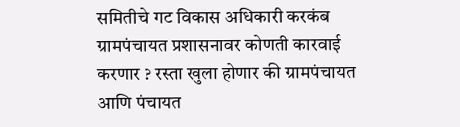समितीचे गट विकास अधिकारी करकंब ग्रामपंचायत प्रशासनावर कोणती कारवाई करणार ? रस्ता खुला होणार की ग्रामपंचायत आणि पंचायत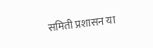समिती प्रशासन या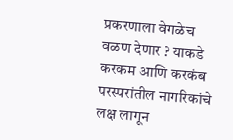प्रकरणाला वेगळेच वळण देणार ? याकडे करकम आणि करकंब परस्परांतील नागरिकांचे लक्ष लागून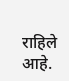राहिले आहे.